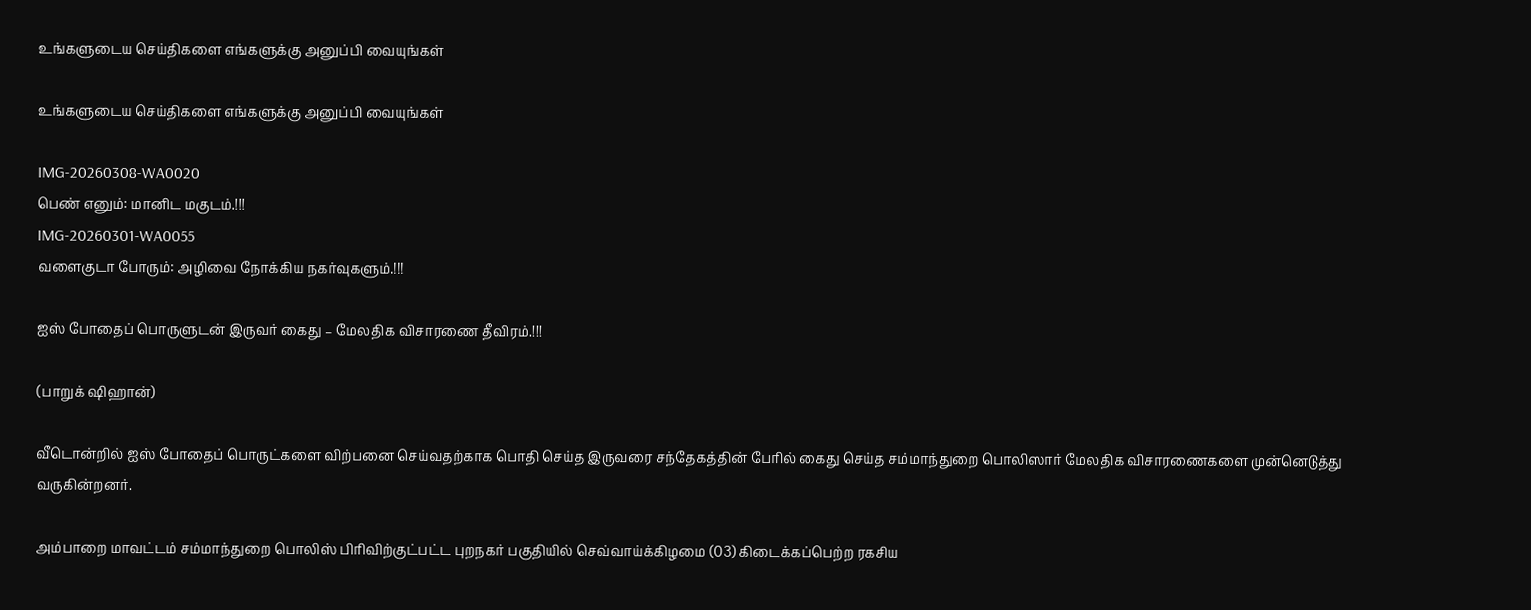உங்களுடைய செய்திகளை எங்களுக்கு அனுப்பி வையுங்கள்

உங்களுடைய செய்திகளை எங்களுக்கு அனுப்பி வையுங்கள்

IMG-20260308-WA0020
பெண் எனும்: மானிட மகுடம்.!!!
IMG-20260301-WA0055
வளைகுடா போரும்: அழிவை நோக்கிய நகர்வுகளும்.!!!

ஐஸ் போதைப் பொருளுடன் இருவர் கைது – மேலதிக விசாரணை தீவிரம்.!!!

(பாறுக் ஷிஹான்)

வீடொன்றில் ஐஸ் போதைப் பொருட்களை விற்பனை செய்வதற்காக பொதி செய்த இருவரை சந்தேகத்தின் பேரில் கைது செய்த சம்மாந்துறை பொலிஸார் மேலதிக விசாரணைகளை முன்னெடுத்து வருகின்றனர்.

அம்பாறை மாவட்டம் சம்மாந்துறை பொலிஸ் பிரிவிற்குட்பட்ட புறநகர் பகுதியில் செவ்வாய்க்கிழமை (03) கிடைக்கப்பெற்ற ரகசிய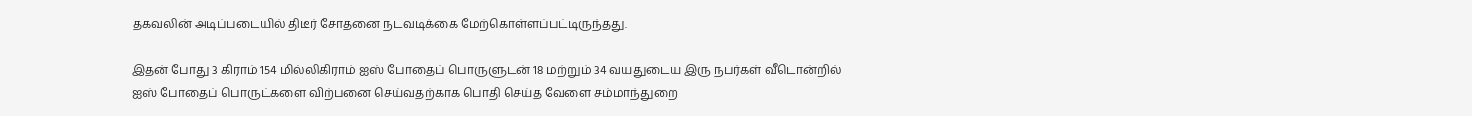தகவலின் அடிப்படையில் திடீர் சோதனை நடவடிக்கை மேற்கொள்ளப்பட்டிருந்தது.

இதன் போது 3 கிராம் 154 மில்லிகிராம் ஐஸ் போதைப் பொருளுடன் 18 மற்றும் 34 வயதுடைய இரு நபர்கள் வீடொன்றில் ஐஸ் போதைப் பொருட்களை விற்பனை செய்வதற்காக பொதி செய்த வேளை சம்மாந்துறை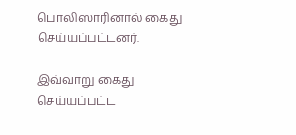பொலிஸாரினால் கைது செய்யப்பட்டனர்.

இவ்வாறு கைது செய்யப்பட்ட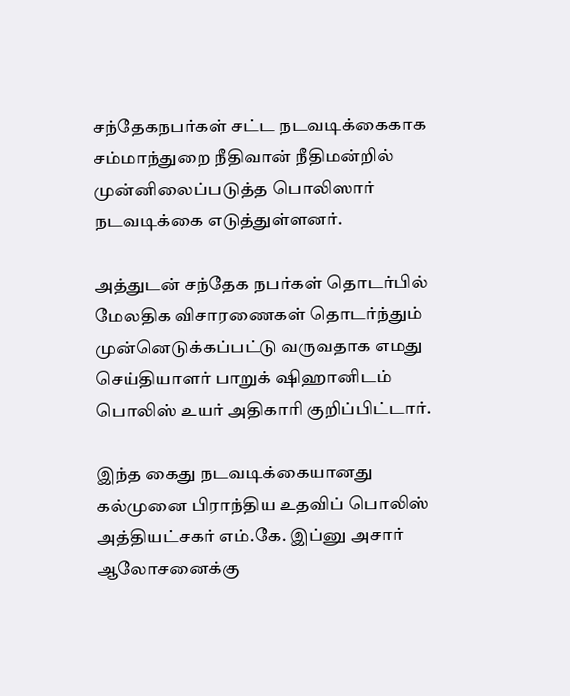சந்தேகநபர்கள் சட்ட நடவடிக்கைகாக சம்மாந்துறை நீதிவான் நீதிமன்றில் முன்னிலைப்படுத்த பொலிஸார் நடவடிக்கை எடுத்துள்ளனர்.

அத்துடன் சந்தேக நபர்கள் தொடர்பில் மேலதிக விசாரணைகள் தொடர்ந்தும் முன்னெடுக்கப்பட்டு வருவதாக எமது செய்தியாளர் பாறுக் ஷிஹானிடம் பொலிஸ் உயர் அதிகாரி குறிப்பிட்டார்.

இந்த கைது நடவடிக்கையானது கல்முனை பிராந்திய உதவிப் பொலிஸ் அத்தியட்சகர் எம்.கே. இப்னு அசார் ஆலோசனைக்கு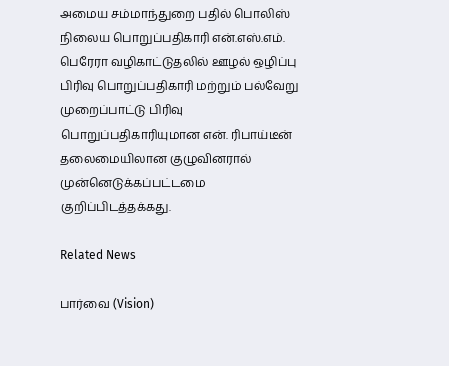அமைய சம்மாந்துறை பதில் பொலிஸ் நிலைய பொறுப்பதிகாரி என்.எஸ்.எம். பெரேரா வழிகாட்டுதலில் ஊழல் ஒழிப்பு பிரிவு பொறுப்பதிகாரி மற்றும் பல்வேறு முறைப்பாட்டு பிரிவு பொறுப்பதிகாரியுமான என். ரிபாய்டீன் தலைமையிலான குழுவினரால் முன்னெடுக்கப்பட்டமை குறிப்பிடத்தக்கது.

Related News

பார்வை (Vision)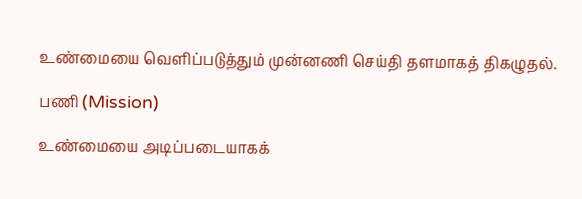உண்மையை வெளிப்படுத்தும் முன்னணி செய்தி தளமாகத் திகழுதல்.

பணி (Mission)

உண்மையை அடிப்படையாகக்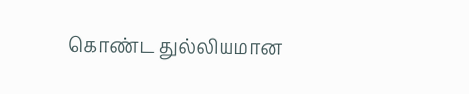கொண்ட துல்லியமான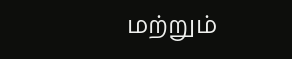மற்றும்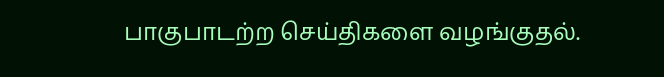பாகுபாடற்ற செய்திகளை வழங்குதல்.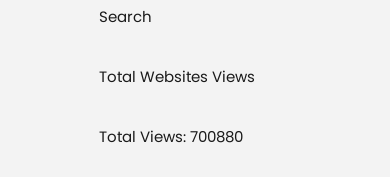Search

Total Websites Views

Total Views: 700880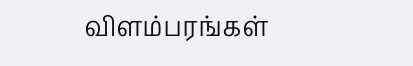விளம்பரங்கள்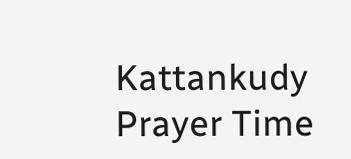Kattankudy Prayer Time